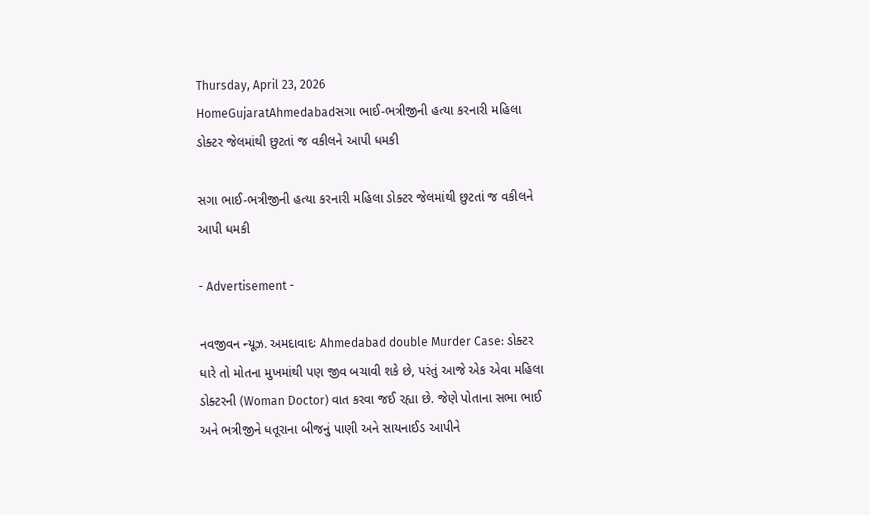Thursday, April 23, 2026
HomeGujaratAhmedabadસગા ભાઈ-ભત્રીજીની હત્યા કરનારી મહિલા ડોક્ટર જેલમાંથી છુટતાં જ વકીલને આપી ધમકી

સગા ભાઈ-ભત્રીજીની હત્યા કરનારી મહિલા ડોક્ટર જેલમાંથી છુટતાં જ વકીલને આપી ધમકી

- Advertisement -

નવજીવન ન્યૂઝ. અમદાવાદઃ Ahmedabad double Murder Case: ડોક્ટર ધારે તો મોતના મુખમાંથી પણ જીવ બચાવી શકે છે, પરંતું આજે એક એવા મહિલા ડોક્ટરની (Woman Doctor) વાત કરવા જઈ રહ્યા છે. જેણે પોતાના સભા ભાઈ અને ભત્રીજીને ધતૂરાના બીજનું પાણી અને સાયનાઈડ આપીને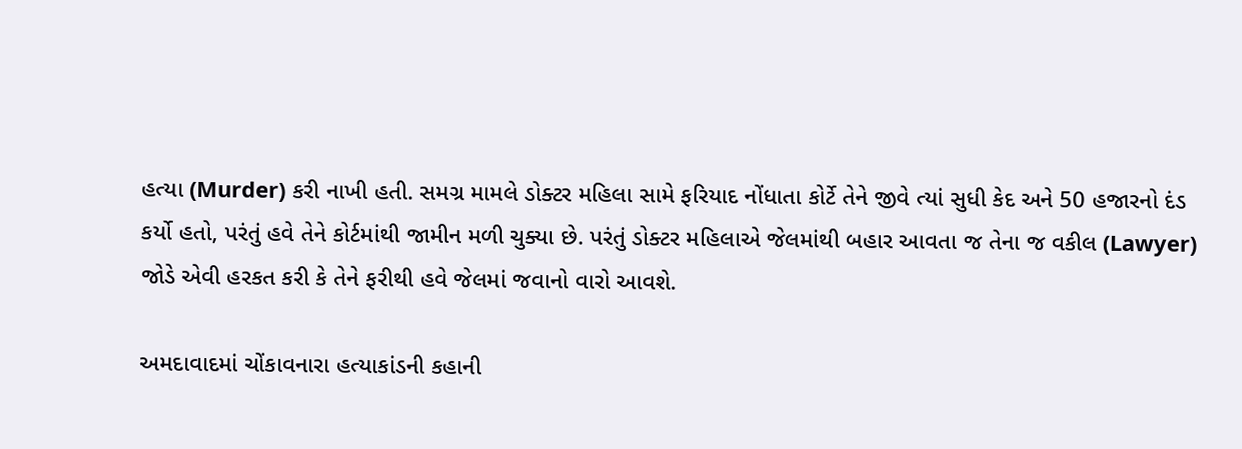હત્યા (Murder) કરી નાખી હતી. સમગ્ર મામલે ડોક્ટર મહિલા સામે ફરિયાદ નોંધાતા કોર્ટે તેને જીવે ત્યાં સુધી કેદ અને 50 હજારનો દંડ કર્યો હતો, પરંતું હવે તેને કોર્ટમાંથી જામીન મળી ચુક્યા છે. પરંતું ડોક્ટર મહિલાએ જેલમાંથી બહાર આવતા જ તેના જ વકીલ (Lawyer) જોડે એવી હરકત કરી કે તેને ફરીથી હવે જેલમાં જવાનો વારો આવશે.

અમદાવાદમાં ચોંકાવનારા હત્યાકાંડની કહાની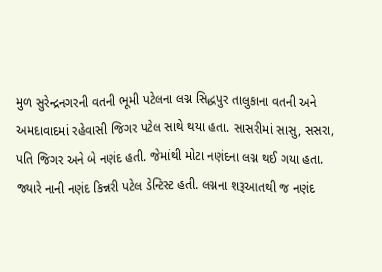મુળ સુરેન્દ્રનગરની વતની ભૂમી પટેલના લગ્ન સિદ્ધપુર તાલુકાના વતની અને અમદાવાદમાં રહેવાસી જિગર પટેલ સાથે થયા હતા. સાસરીમાં સાસુ, સસરા, પતિ જિગર અને બે નણંદ હતી. જેમાંથી મોટા નણંદના લગ્ન થઈ ગયા હતા. જ્યારે નાની નણંદ કિન્નરી પટેલ ડેન્ટિસ્ટ હતી. લગ્નના શરૂઆતથી જ નણંદ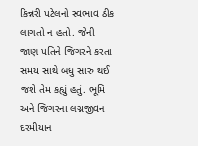કિન્નરી પટેલનો સ્વભાવ ઠીક લાગતો ન હતો. જેની જાણ પતિને જિગરને કરતા સમય સાથે બધુ સારુ થઈ જશે તેમ કહ્યું હતું. ભૂમિ અને જિગરના લગ્નજીવન દરમીયાન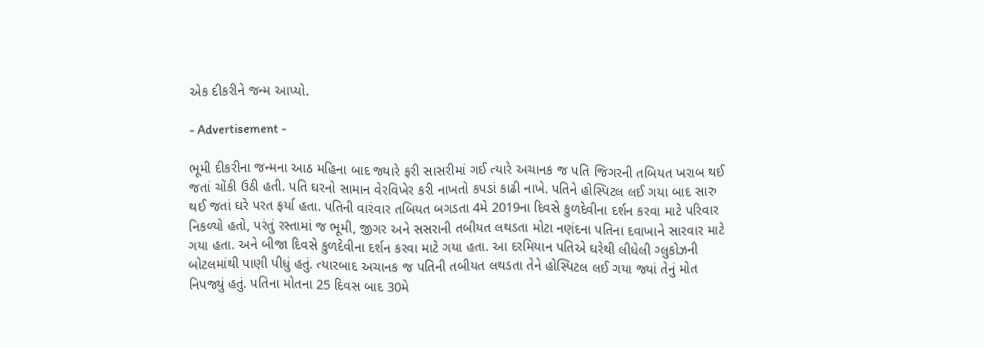એક દીકરીને જન્મ આપ્યો.

- Advertisement -

ભૂમી દીકરીના જન્મના આઠ મહિના બાદ જ્યારે ફરી સાસરીમાં ગઈ ત્યારે અચાનક જ પતિ જિગરની તબિયત ખરાબ થઈ જતાં ચોંકી ઉઠી હતી. પતિ ઘરનો સામાન વેરવિખેર કરી નાખતો કપડાં કાઢી નાખે. પતિને હોસ્પિટલ લઈ ગયા બાદ સારુ થઈ જતાં ઘરે પરત ફર્યા હતા. પતિની વારંવાર તબિયત બગડતા 4મે 2019ના દિવસે કુળદેવીના દર્શન કરવા માટે પરિવાર નિકળ્યો હતો, પરંતું રસ્તામાં જ ભૂમી, જીગર અને સસરાની તબીયત લથડતા મોટા નણંદના પતિના દવાખાને સારવાર માટે ગયા હતા. અને બીજા દિવસે કુળદેવીના દર્શન કરવા માટે ગયા હતા. આ દરમિયાન પતિએ ઘરેથી લીધેલી ગ્લુકોઝની બોટલમાંથી પાણી પીધું હતું. ત્યારબાદ અચાનક જ પતિની તબીયત લથડતા તેને હોસ્પિટલ લઈ ગયા જ્યાં તેનું મોત નિપજ્યું હતું. પતિના મોતના 25 દિવસ બાદ 30મે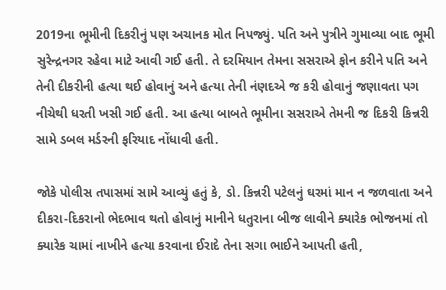2019ના ભૂમીની દિકરીનું પણ અચાનક મોત નિપજ્યું. પતિ અને પુત્રીને ગુમાવ્યા બાદ ભૂમી સુરેન્દ્રનગર રહેવા માટે આવી ગઈ હતી. તે દરમિયાન તેમના સસરાએ ફોન કરીને પતિ અને તેની દીકરીની હત્યા થઈ હોવાનું અને હત્યા તેની નંણદએ જ કરી હોવાનું જણાવતા પગ નીચેથી ધરતી ખસી ગઈ હતી. આ હત્યા બાબતે ભૂમીના સસરાએ તેમની જ દિકરી કિન્નરી સામે ડબલ મર્ડરની ફરિયાદ નોંધાવી હતી.

જોકે પોલીસ તપાસમાં સામે આવ્યું હતું કે, ડો. કિન્નરી પટેલનું ઘરમાં માન ન જળવાતા અને દીકરા-દિકરાનો ભેદભાવ થતો હોવાનું માનીને ધતુરાના બીજ લાવીને ક્યારેક ભોજનમાં તો ક્યારેક ચામાં નાખીને હત્યા કરવાના ઈરાદે તેના સગા ભાઈને આપતી હતી,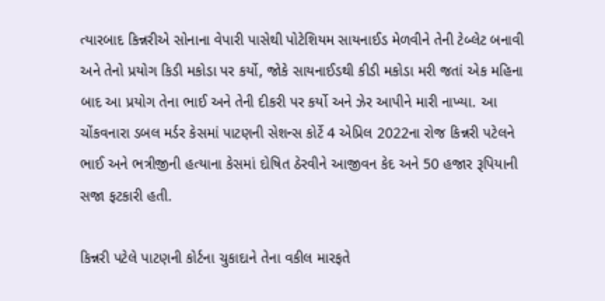ત્યારબાદ કિન્નરીએ સોનાના વેપારી પાસેથી પોટેશિયમ સાયનાઈડ મેળવીને તેની ટેબ્લેટ બનાવી અને તેનો પ્રયોગ કિડી મકોડા પર કર્યો, જોકે સાયનાઈડથી કીડી મકોડા મરી જતાં એક મહિના બાદ આ પ્રયોગ તેના ભાઈ અને તેની દીકરી પર કર્યો અને ઝેર આપીને મારી નાખ્યા. આ ચોંકવનારા ડબલ મર્ડર કેસમાં પાટણની સેશન્સ કોર્ટે 4 એપ્રિલ 2022ના રોજ કિન્નરી પટેલને ભાઈ અને ભત્રીજીની હત્યાના કેસમાં દોષિત ઠેરવીને આજીવન કેદ અને 50 હજાર રૂપિયાની સજા ફટકારી હતી.

કિન્નરી પટેલે પાટણની કોર્ટના ચુકાદાને તેના વકીલ મારફતે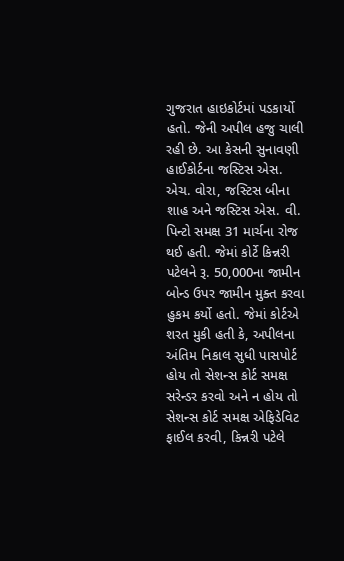ગુજરાત હાઇકોર્ટમાં પડકાર્યો હતો. જેની અપીલ હજુ ચાલી રહી છે. આ કેસની સુનાવણી હાઈકોર્ટના જસ્ટિસ એસ. એચ. વોરા, જસ્ટિસ બીના શાહ અને જસ્ટિસ એસ. વી. પિન્ટો સમક્ષ 31 માર્ચના રોજ થઈ હતી. જેમાં કોર્ટે કિન્નરી પટેલને રૂ. 50,000ના જામીન બોન્ડ ઉપર જામીન મુક્ત કરવા હુકમ કર્યો હતો. જેમાં કોર્ટએ શરત મુકી હતી કે, અપીલના અંતિમ નિકાલ સુધી પાસપોર્ટ હોય તો સેશન્સ કોર્ટ સમક્ષ સરેન્ડર કરવો અને ન હોય તો સેશન્સ કોર્ટ સમક્ષ એફિડેવિટ ફાઈલ કરવી, કિન્નરી પટેલે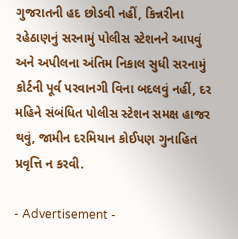ગુજરાતની હદ છોડવી નહીં, કિન્નરીના રહેઠાણનું સરનામું પોલીસ સ્ટેશનને આપવું અને અપીલના અંતિમ નિકાલ સુધી સરનામું કોર્ટની પૂર્વ પરવાનગી વિના બદલવું નહીં, દર મહિને સંબંધિત પોલીસ સ્ટેશન સમક્ષ હાજર થવું, જામીન દરમિયાન કોઈપણ ગુનાહિત પ્રવૃત્તિ ન કરવી.

- Advertisement -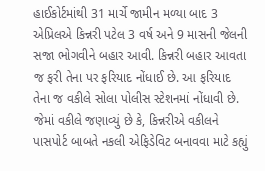હાઈકોર્ટમાંથી 31 માર્ચે જામીન મળ્યા બાદ 3 એપ્રિલએ કિન્નરી પટેલ 3 વર્ષ અને 9 માસની જેલની સજા ભોગવીને બહાર આવી. કિન્નરી બહાર આવતા જ ફરી તેના પર ફરિયાદ નોંધાઈ છે. આ ફરિયાદ તેના જ વકીલે સોલા પોલીસ સ્ટેશનમાં નોંધાવી છે. જેમાં વકીલે જણાવ્યું છે કે, કિન્નરીએ વકીલને પાસપોર્ટ બાબતે નકલી એફિડેવિટ બનાવવા માટે કહ્યું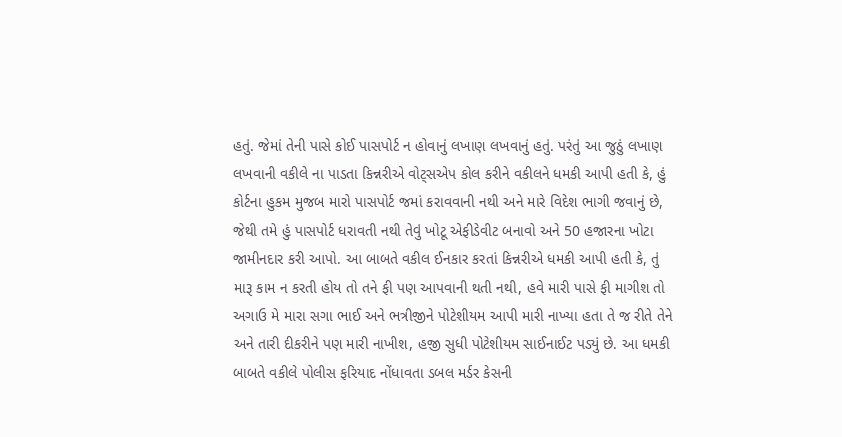હતું. જેમાં તેની પાસે કોઈ પાસપોર્ટ ન હોવાનું લખાણ લખવાનું હતું. પરંતું આ જુઠું લખાણ લખવાની વકીલે ના પાડતા કિન્નરીએ વોટ્સએપ કોલ કરીને વકીલને ધમકી આપી હતી કે, હું કોર્ટના હુકમ મુજબ મારો પાસપોર્ટ જમાં કરાવવાની નથી અને મારે વિદેશ ભાગી જવાનું છે, જેથી તમે હું પાસપોર્ટ ધરાવતી નથી તેવું ખોટૂ એફીડેવીટ બનાવો અને 50 હજારના ખોટા જામીનદાર કરી આપો. આ બાબતે વકીલ ઈનકાર કરતાં કિન્નરીએ ધમકી આપી હતી કે, તું મારૂ કામ ન કરતી હોય તો તને ફી પણ આપવાની થતી નથી, હવે મારી પાસે ફી માગીશ તો અગાઉ મે મારા સગા ભાઈ અને ભત્રીજીને પોટેશીયમ આપી મારી નાખ્યા હતા તે જ રીતે તેને અને તારી દીકરીને પણ મારી નાખીશ, હજી સુધી પોટેશીયમ સાઈનાઈટ પડ્યું છે. આ ધમકી બાબતે વકીલે પોલીસ ફરિયાદ નોંધાવતા ડબલ મર્ડર કેસની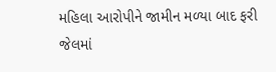મહિલા આરોપીને જામીન મળ્યા બાદ ફરી જેલમાં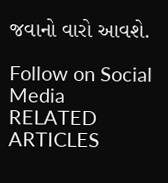જવાનો વારો આવશે.

Follow on Social Media
RELATED ARTICLES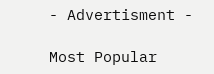- Advertisment -

Most Popular